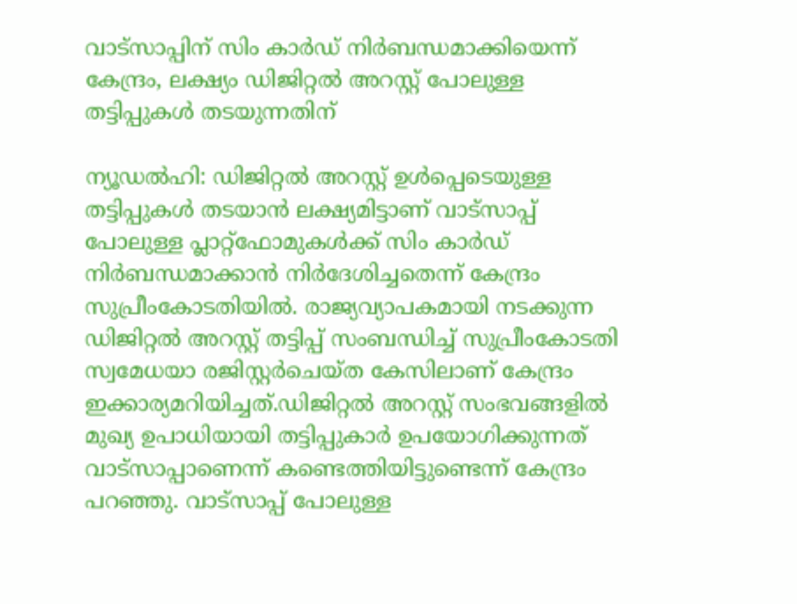വാട്‌സാപ്പിന് സിം കാർഡ് നിർബന്ധമാക്കിയെന്ന് കേന്ദ്രം, ലക്ഷ്യം ഡിജിറ്റൽ അറസ്റ്റ് പോലുള്ള തട്ടിപ്പുകൾ തടയുന്നതിന്

ന്യൂഡൽഹി: ഡിജിറ്റൽ അറസ്റ്റ് ഉൾപ്പെടെയുള്ള തട്ടിപ്പുകൾ തടയാൻ ലക്ഷ്യമിട്ടാണ് വാട്‌സാപ്പ് പോലുള്ള പ്ലാറ്റ്ഫോമുകൾക്ക് സിം കാർഡ് നിർബന്ധമാക്കാൻ നിർദേശിച്ചതെന്ന് കേന്ദ്രം സുപ്രീംകോടതിയിൽ. രാജ്യവ്യാപകമായി നടക്കുന്ന ഡിജിറ്റൽ അറസ്റ്റ് തട്ടിപ്പ് സംബന്ധിച്ച് സുപ്രീംകോടതി സ്വമേധയാ രജിസ്റ്റർചെയ്‌ത കേസിലാണ് കേന്ദ്രം ഇക്കാര്യമറിയിച്ചത്.ഡിജിറ്റൽ അറസ്റ്റ് സംഭവങ്ങളിൽ മുഖ്യ ഉപാധിയായി തട്ടിപ്പുകാർ ഉപയോഗിക്കുന്നത് വാട്‌സാപ്പാണെന്ന് കണ്ടെത്തിയിട്ടുണ്ടെന്ന് കേന്ദ്രം പറഞ്ഞു. വാട്സാപ്പ് പോലുള്ള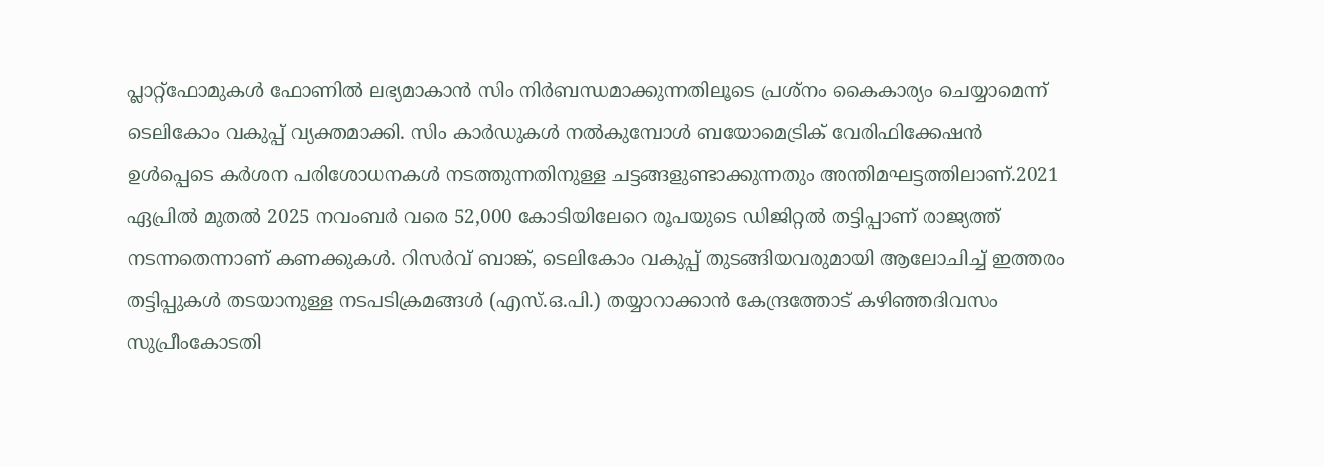പ്ലാറ്റ്ഫോമുകൾ ഫോണിൽ ലഭ്യമാകാൻ സിം നിർബന്ധമാക്കുന്നതിലൂടെ പ്രശ്‌നം കൈകാര്യം ചെയ്യാമെന്ന് ടെലികോം വകുപ്പ് വ്യക്തമാക്കി. സിം കാർഡുകൾ നൽകുമ്പോൾ ബയോമെട്രിക് വേരിഫിക്കേഷൻ ഉൾപ്പെടെ കർശന പരിശോധനകൾ നടത്തുന്നതിനുള്ള ചട്ടങ്ങളുണ്ടാക്കുന്നതും അന്തിമഘട്ടത്തിലാണ്.2021 ഏപ്രിൽ മുതൽ 2025 നവംബർ വരെ 52,000 കോടിയിലേറെ രൂപയുടെ ഡിജിറ്റൽ തട്ടിപ്പാണ് രാജ്യത്ത് നടന്നതെന്നാണ് കണക്കുകൾ. റിസർവ് ബാങ്ക്, ടെലികോം വകുപ്പ് തുടങ്ങിയവരുമായി ആലോചിച്ച് ഇത്തരം തട്ടിപ്പുകൾ തടയാനുള്ള നടപടിക്രമങ്ങൾ (എസ്.ഒ.പി.) തയ്യാറാക്കാൻ കേന്ദ്രത്തോട് കഴിഞ്ഞദിവസം സുപ്രീംകോടതി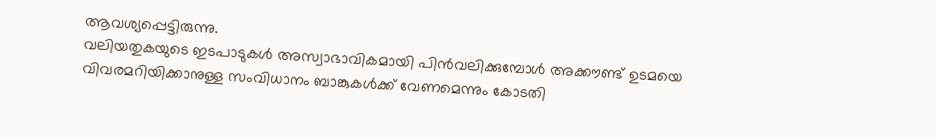ആവശ്യപ്പെട്ടിരുന്നു.
വലിയതുകയുടെ ഇടപാടുകൾ അസ്വാഭാവികമായി പിൻവലിക്കുമ്പോൾ അക്കൗണ്ട് ഉടമയെ വിവരമറിയിക്കാനുള്ള സംവിധാനം ബാങ്കുകൾക്ക് വേണമെന്നും കോടതി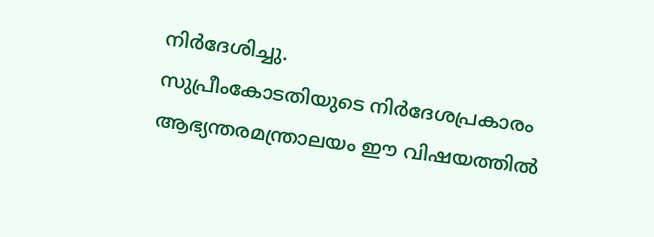നിർദേശിച്ചു.
സുപ്രീംകോടതിയുടെ നിർദേശപ്രകാരം ആഭ്യന്തരമന്ത്രാലയം ഈ വിഷയത്തിൽ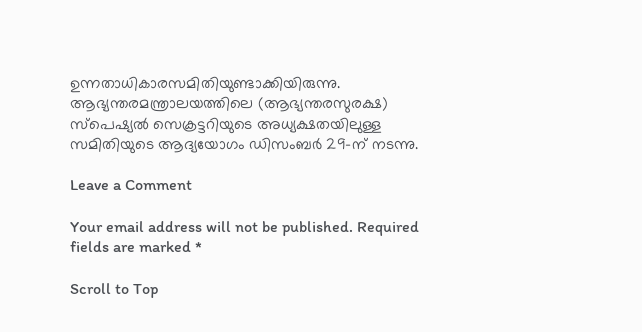ഉന്നതാധികാരസമിതിയുണ്ടാക്കിയിരുന്നു.
ആഭ്യന്തരമന്ത്രാലയത്തിലെ (ആഭ്യന്തരസുരക്ഷ) സ്പെഷ്യൽ സെക്രട്ടറിയുടെ അധ്യക്ഷതയിലുള്ള സമിതിയുടെ ആദ്യയോഗം ഡിസംബർ 29-ന് നടന്നു.

Leave a Comment

Your email address will not be published. Required fields are marked *

Scroll to Top